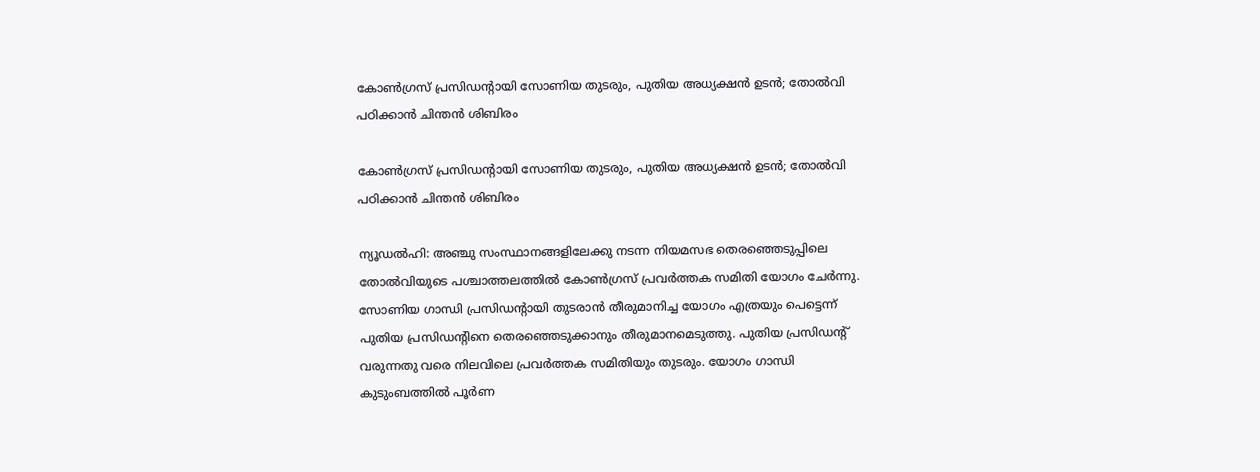കോണ്‍ഗ്രസ് പ്രസിഡന്റായി സോണിയ തുടരും, പുതിയ അധ്യക്ഷന്‍ ഉടന്‍; തോല്‍വി പഠിക്കാന്‍ ചിന്തന്‍ ശിബിരം

കോണ്‍ഗ്രസ് പ്രസിഡന്റായി സോണിയ തുടരും, പുതിയ അധ്യക്ഷന്‍ ഉടന്‍; തോല്‍വി പഠിക്കാന്‍ ചിന്തന്‍ ശിബിരം

ന്യൂഡല്‍ഹി: അഞ്ചു സംസ്ഥാനങ്ങളിലേക്കു നടന്ന നിയമസഭ തെരഞ്ഞെടുപ്പിലെ തോല്‍വിയുടെ പശ്ചാത്തലത്തില്‍ കോണ്‍ഗ്രസ് പ്രവര്‍ത്തക സമിതി യോഗം ചേര്‍ന്നു. സോണിയ ഗാന്ധി പ്രസിഡന്റായി തുടരാന്‍ തീരുമാനിച്ച യോഗം എത്രയും പെട്ടെന്ന് പുതിയ പ്രസിഡന്റിനെ തെരഞ്ഞെടുക്കാനും തീരുമാനമെടുത്തു. പുതിയ പ്രസിഡന്റ് വരുന്നതു വരെ നിലവിലെ പ്രവര്‍ത്തക സമിതിയും തുടരും. യോഗം ഗാന്ധി കുടുംബത്തില്‍ പൂര്‍ണ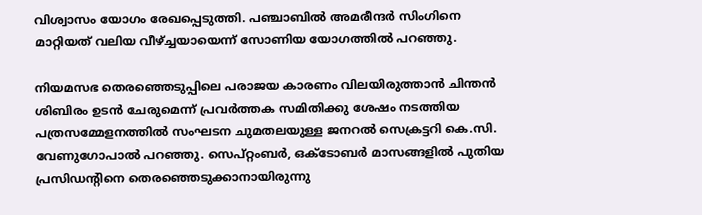വിശ്വാസം യോഗം രേഖപ്പെടുത്തി. പഞ്ചാബില്‍ അമരീന്ദര്‍ സിംഗിനെ മാറ്റിയത് വലിയ വീഴ്ച്ചയായെന്ന് സോണിയ യോഗത്തില്‍ പറഞ്ഞു.

നിയമസഭ തെരഞ്ഞെടുപ്പിലെ പരാജയ കാരണം വിലയിരുത്താന്‍ ചിന്തന്‍ ശിബിരം ഉടന്‍ ചേരുമെന്ന് പ്രവര്‍ത്തക സമിതിക്കു ശേഷം നടത്തിയ പത്രസമ്മേളനത്തില്‍ സംഘടന ചുമതലയുള്ള ജനറല്‍ സെക്രട്ടറി കെ.സി. വേണുഗോപാല്‍ പറഞ്ഞു. സെപ്റ്റംബര്‍, ഒക്ടോബര്‍ മാസങ്ങളില്‍ പുതിയ പ്രസിഡന്റിനെ തെരഞ്ഞെടുക്കാനായിരുന്നു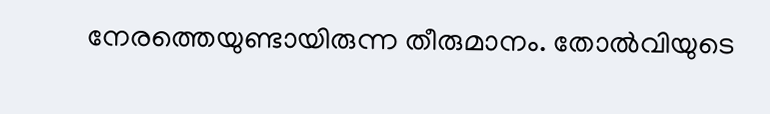നേരത്തെയുണ്ടായിരുന്ന തീരുമാനം. തോല്‍വിയുടെ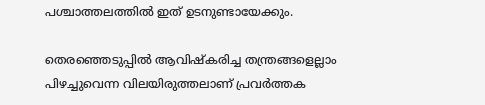പശ്ചാത്തലത്തില്‍ ഇത് ഉടനുണ്ടായേക്കും.

തെരഞ്ഞെടുപ്പില്‍ ആവിഷ്‌കരിച്ച തന്ത്രങ്ങളെല്ലാം പിഴച്ചുവെന്ന വിലയിരുത്തലാണ് പ്രവര്‍ത്തക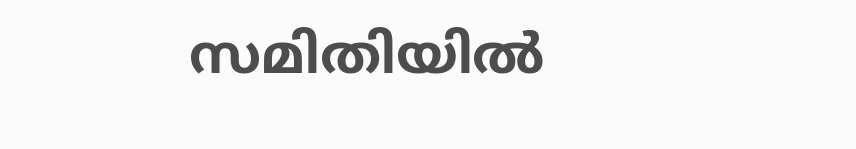സമിതിയില്‍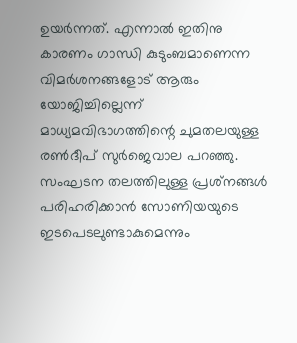ഉയര്‍ന്നത്. എന്നാല്‍ ഇതിനു കാരണം ഗാന്ധി കുടുംബമാണെന്ന വിമര്‍ശനങ്ങളോട് ആരും യോജിച്ചില്ലെന്ന് മാധ്യമവിഭാഗത്തിന്റെ ചുമതലയുള്ള രണ്‍ദീപ് സുര്‍ജെവാല പറഞ്ഞു. സംഘടന തലത്തിലുള്ള പ്രശ്‌നങ്ങള്‍ പരിഹരിക്കാന്‍ സോണിയയുടെ ഇടപെടലുണ്ടാകുമെന്നും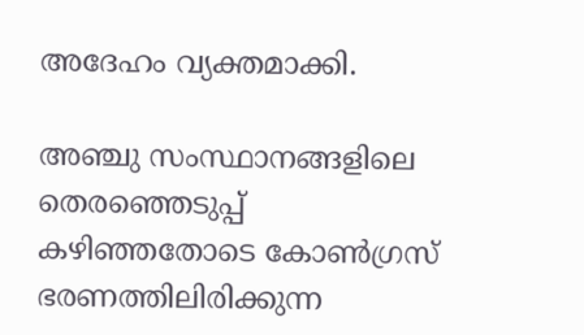അദേഹം വ്യക്തമാക്കി.

അഞ്ചു സംസ്ഥാനങ്ങളിലെ തെരഞ്ഞെടുപ്പ് കഴിഞ്ഞതോടെ കോണ്‍ഗ്രസ് ഭരണത്തിലിരിക്കുന്ന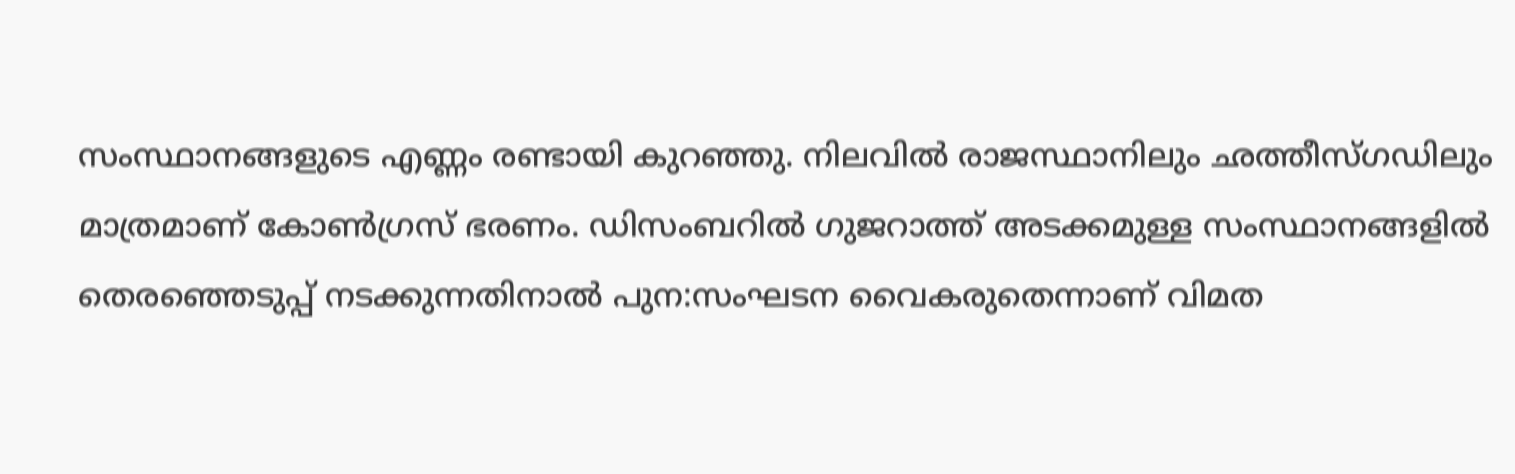സംസ്ഥാനങ്ങളുടെ എണ്ണം രണ്ടായി കുറഞ്ഞു. നിലവില്‍ രാജസ്ഥാനിലും ഛത്തീസ്ഗഡിലും മാത്രമാണ് കോണ്‍ഗ്രസ് ഭരണം. ഡിസംബറില്‍ ഗുജറാത്ത് അടക്കമുള്ള സംസ്ഥാനങ്ങളില്‍ തെരഞ്ഞെടുപ്പ് നടക്കുന്നതിനാല്‍ പുന:സംഘടന വൈകരുതെന്നാണ് വിമത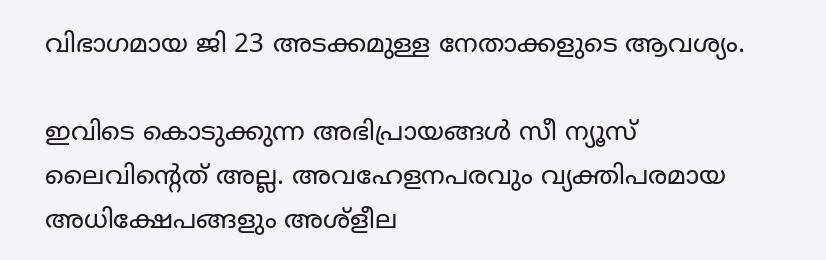വിഭാഗമായ ജി 23 അടക്കമുള്ള നേതാക്കളുടെ ആവശ്യം.

ഇവിടെ കൊടുക്കുന്ന അഭിപ്രായങ്ങള്‍ സീ ന്യൂസ് ലൈവിന്റെത് അല്ല. അവഹേളനപരവും വ്യക്തിപരമായ അധിക്ഷേപങ്ങളും അശ്‌ളീല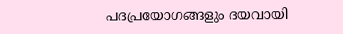പദപ്രയോഗങ്ങളും ദയവായി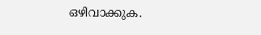ഒഴിവാക്കുക.